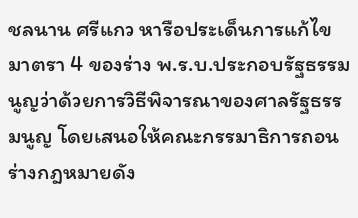ชลนาน ศรีแกว หารือประเด็นการแก้ไขมาตรา 4 ของร่าง พ.ร.บ.ประกอบรัฐธรรมนูญว่าด้วยการวิธีพิจารณาของศาลรัฐธรรมนูญ โดยเสนอให้คณะกรรมาธิการถอนร่างกฎหมายดัง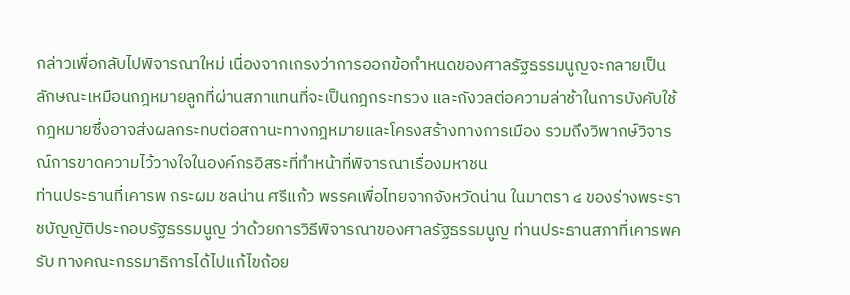กล่าวเพื่อกลับไปพิจารณาใหม่ เนื่องจากเกรงว่าการออกข้อกำหนดของศาลรัฐธรรมนูญจะกลายเป็นลักษณะเหมือนกฎหมายลูกที่ผ่านสภาแทนที่จะเป็นกฎกระทรวง และกังวลต่อความล่าช้าในการบังคับใช้กฎหมายซึ่งอาจส่งผลกระทบต่อสถานะทางกฎหมายและโครงสร้างทางการเมือง รวมถึงวิพากษ์วิจารณ์การขาดความไว้วางใจในองค์กรอิสระที่ทำหน้าที่พิจารณาเรื่องมหาชน
ท่านประธานที่เคารพ กระผม ชลน่าน ศรีแก้ว พรรคเพื่อไทยจากจังหวัดน่าน ในมาตรา ๔ ของร่างพระราชบัญญัติประกอบรัฐธรรมนูญ ว่าด้วยการวิธีพิจารณาของศาลรัฐธรรมนูญ ท่านประธานสภาที่เคารพครับ ทางคณะกรรมาธิการได้ไปแก้ไขถ้อย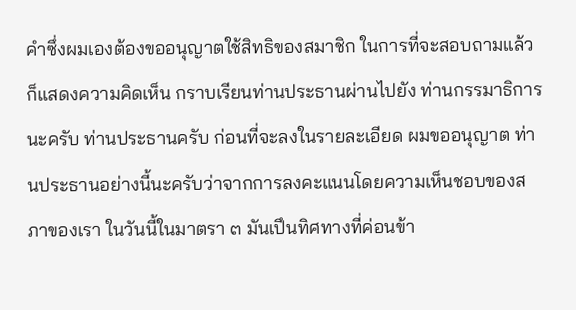คําซึ่งผมเองต้องขออนุญาตใช้สิทธิของสมาชิก ในการที่จะสอบถามแล้วก็แสดงความคิดเห็น กราบเรียนท่านประธานผ่านไปยัง ท่านกรรมาธิการนะครับ ท่านประธานครับ ก่อนที่จะลงในรายละเอียด ผมขออนุญาต ท่านประธานอย่างนี้นะครับว่าจากการลงคะแนนโดยความเห็นชอบของสภาของเรา ในวันนี้ในมาตรา ๓ มันเปึนทิศทางที่ค่อนข้า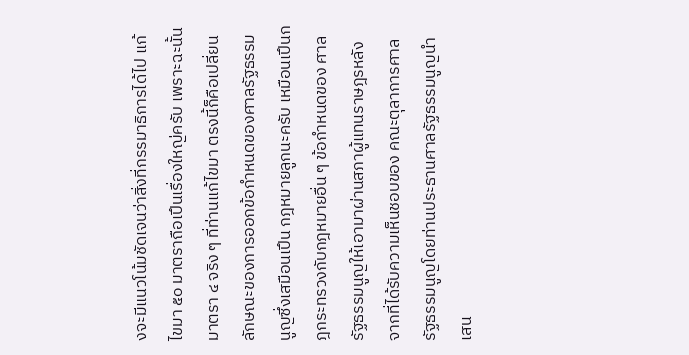งจะมีแนวโน้มชัดเจนว่าสิ่งที่กรรมาธิการได้ไป แก้ไขมา ๕๐ มาตราถือเปึนเรื่องใหญ่ครับ เพราะฉะนั้นมาตรา ๔ จริง ๆ ที่ท่านแก้ไขมา ตรงนี้ก็คือเปลี่ยนลักษณะของการออกข้อกําหนดของศาลรัฐธรรมนูญซึ่งเสมือนเปึน กฎหมายลูกนะครับ เหมือนเปึนกฎกระทรวงกับกฎหมายอื่น ๆ ข้อกําหนดของ ศาลรัฐธรรมนูญให้เอามาผ่านสภาผู้แทนราษฎรหลังจากที่ได้รับความเห็นชอบของ คณะตุลาการศาลรัฐธรรมนูญโดยท่านประธานศาลรัฐธรรมนูญนําเสน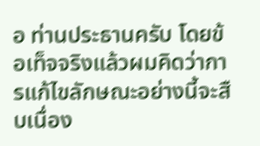อ ท่านประธานครับ โดยข้อเท็จจริงแล้วผมคิดว่าการแก้ไขลักษณะอย่างนี้จะสืบเนื่อง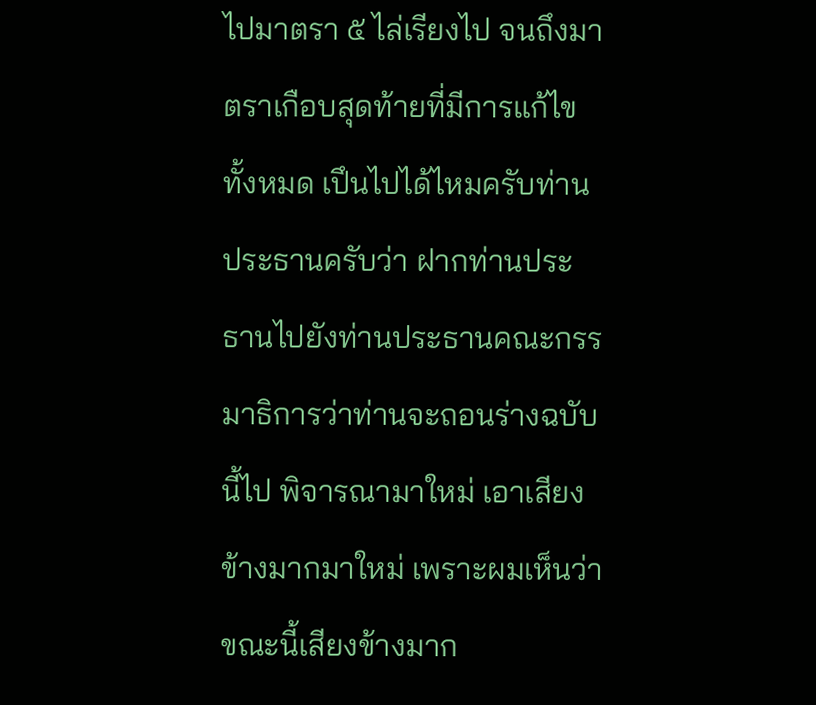ไปมาตรา ๕ ไล่เรียงไป จนถึงมาตราเกือบสุดท้ายที่มีการแก้ไขทั้งหมด เปึนไปได้ไหมครับท่านประธานครับว่า ฝากท่านประธานไปยังท่านประธานคณะกรรมาธิการว่าท่านจะถอนร่างฉบับนี้ไป พิจารณามาใหม่ เอาเสียงข้างมากมาใหม่ เพราะผมเห็นว่าขณะนี้เสียงข้างมาก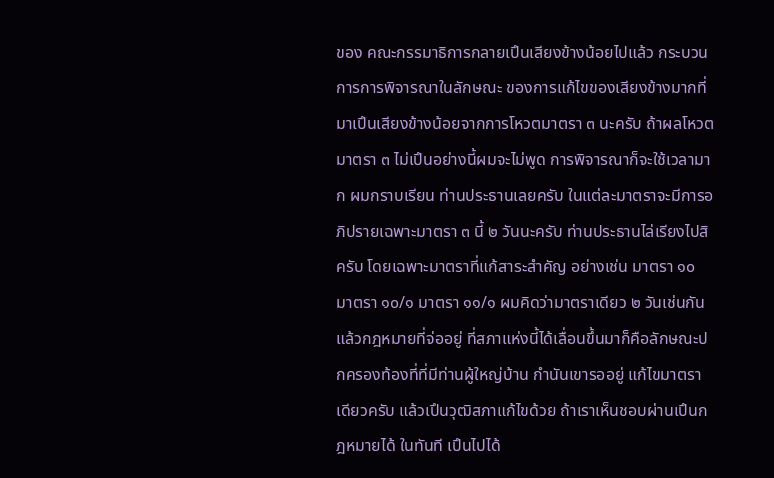ของ คณะกรรมาธิการกลายเปึนเสียงข้างน้อยไปแล้ว กระบวนการการพิจารณาในลักษณะ ของการแก้ไขของเสียงข้างมากที่มาเปึนเสียงข้างน้อยจากการโหวตมาตรา ๓ นะครับ ถ้าผลโหวตมาตรา ๓ ไม่เปึนอย่างนี้ผมจะไม่พูด การพิจารณาก็จะใช้เวลามาก ผมกราบเรียน ท่านประธานเลยครับ ในแต่ละมาตราจะมีการอภิปรายเฉพาะมาตรา ๓ นี้ ๒ วันนะครับ ท่านประธานไล่เรียงไปสิครับ โดยเฉพาะมาตราที่แก้สาระสําคัญ อย่างเช่น มาตรา ๑๐ มาตรา ๑๐/๑ มาตรา ๑๑/๑ ผมคิดว่ามาตราเดียว ๒ วันเช่นกัน แล้วกฎหมายที่จ่ออยู่ ที่สภาแห่งนี้ได้เลื่อนขึ้นมาก็คือลักษณะปกครองท้องที่ที่มีท่านผู้ใหญ่บ้าน กํานันเขารออยู่ แก้ไขมาตราเดียวครับ แล้วเปึนวุฒิสภาแก้ไขด้วย ถ้าเราเห็นชอบผ่านเปึนกฎหมายได้ ในทันที เปึนไปได้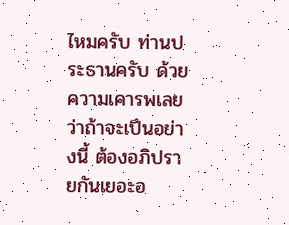ไหมครับ ท่านประธานครับ ด้วยความเคารพเลยว่าถ้าจะเปึนอย่างนี้ ต้องอภิปรายกันเยอะอ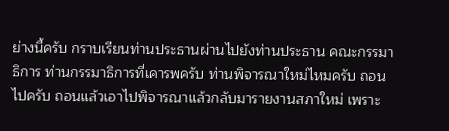ย่างนี้ครับ กราบเรียนท่านประธานผ่านไปยังท่านประธาน คณะกรรมาธิการ ท่านกรรมาธิการที่เคารพครับ ท่านพิจารณาใหม่ไหมครับ ถอนไปครับ ถอนแล้วเอาไปพิจารณาแล้วกลับมารายงานสภาใหม่ เพราะ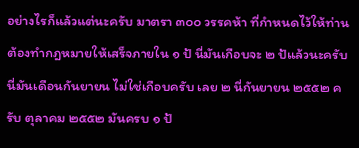อย่างไรก็แล้วแต่นะครับ มาตรา ๓๐๐ วรรคห้า ที่กําหนดไว้ให้ท่านต้องทํากฎหมายให้เสร็จภายใน ๑ ป้ นี่มันเกือบจะ ๒ ป้แล้วนะครับ นี่มันเดือนกันยายน ไม่ใช่เกือบครับ เลย ๒ นี่กันยายน ๒๕๕๒ ครับ ตุลาคม ๒๕๕๒ มันครบ ๑ ป้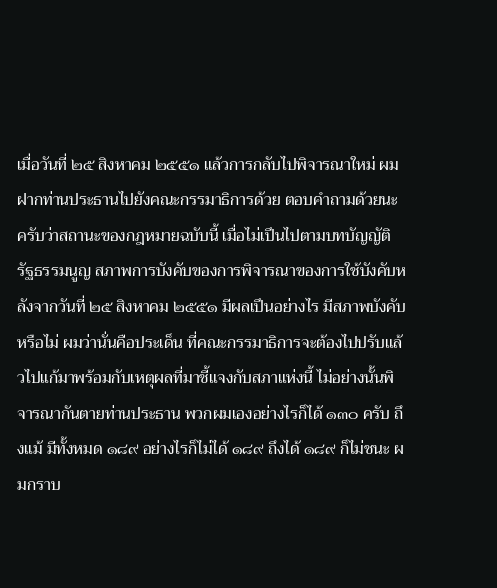เมื่อวันที่ ๒๕ สิงหาคม ๒๕๕๑ แล้วการกลับไปพิจารณาใหม่ ผมฝากท่านประธานไปยังคณะกรรมาธิการด้วย ตอบคําถามด้วยนะครับว่าสถานะของกฎหมายฉบับนี้ เมื่อไม่เปึนไปตามบทบัญญัติ รัฐธรรมนูญ สภาพการบังคับของการพิจารณาของการใช้บังคับหลังจากวันที่ ๒๕ สิงหาคม ๒๕๕๑ มีผลเปึนอย่างไร มีสภาพบังคับหรือไม่ ผมว่านั่นคือประเด็น ที่คณะกรรมาธิการจะต้องไปปรับแล้วไปแก้มาพร้อมกับเหตุผลที่มาชี้แจงกับสภาแห่งนี้ ไม่อย่างนั้นพิจารณากันตายท่านประธาน พวกผมเองอย่างไรก็ได้ ๑๓๐ ครับ ถึงแม้ มีทั้งหมด ๑๘๙ อย่างไรก็ไม่ได้ ๑๘๙ ถึงได้ ๑๘๙ ก็ไม่ชนะ ผมกราบ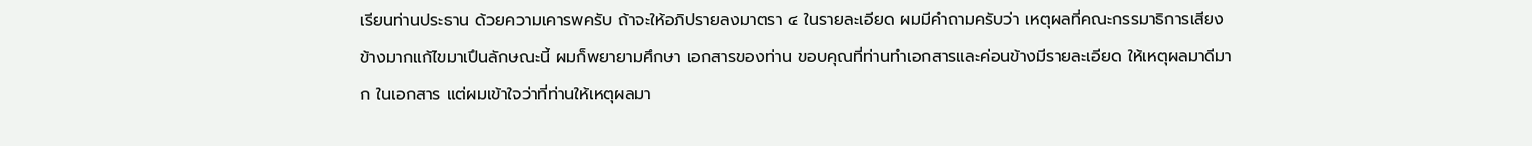เรียนท่านประธาน ด้วยความเคารพครับ ถ้าจะให้อภิปรายลงมาตรา ๔ ในรายละเอียด ผมมีคําถามครับว่า เหตุผลที่คณะกรรมาธิการเสียงข้างมากแก้ไขมาเปึนลักษณะนี้ ผมก็พยายามศึกษา เอกสารของท่าน ขอบคุณที่ท่านทําเอกสารและค่อนข้างมีรายละเอียด ให้เหตุผลมาดีมาก ในเอกสาร แต่ผมเข้าใจว่าที่ท่านให้เหตุผลมา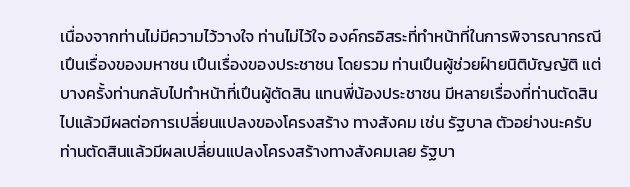เนื่องจากท่านไม่มีความไว้วางใจ ท่านไม่ไว้ใจ องค์กรอิสระที่ทําหน้าที่ในการพิจารณากรณีเปึนเรื่องของมหาชน เปึนเรื่องของประชาชน โดยรวม ท่านเปึนผู้ช่วยฝ์ายนิติบัญญัติ แต่บางครั้งท่านกลับไปทําหน้าที่เปึนผู้ตัดสิน แทนพี่น้องประชาชน มีหลายเรื่องที่ท่านตัดสินไปแล้วมีผลต่อการเปลี่ยนแปลงของโครงสร้าง ทางสังคม เช่น รัฐบาล ตัวอย่างนะครับ ท่านตัดสินแล้วมีผลเปลี่ยนแปลงโครงสร้างทางสังคมเลย รัฐบา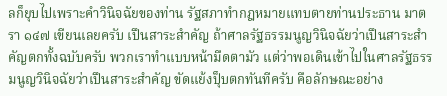ลก็ยุบไปเพราะคําวินิจฉัยของท่าน รัฐสภาทํากฎหมายแทบตายท่านประธาน มาตรา ๑๔๗ เขียนเลยครับ เปึนสาระสําคัญ ถ้าศาลรัฐธรรมนูญวินิจฉัยว่าเปึนสาระสําคัญตกทั้งฉบับครับ พวกเราทําแบบหน้ามืดตามัว แต่ว่าพอเดินเข้าไปในศาลรัฐธรรมนูญวินิจฉัยว่าเปึนสาระสําคัญ ขัดแย้งปุ็บตกทันทีครับ คือลักษณะอย่าง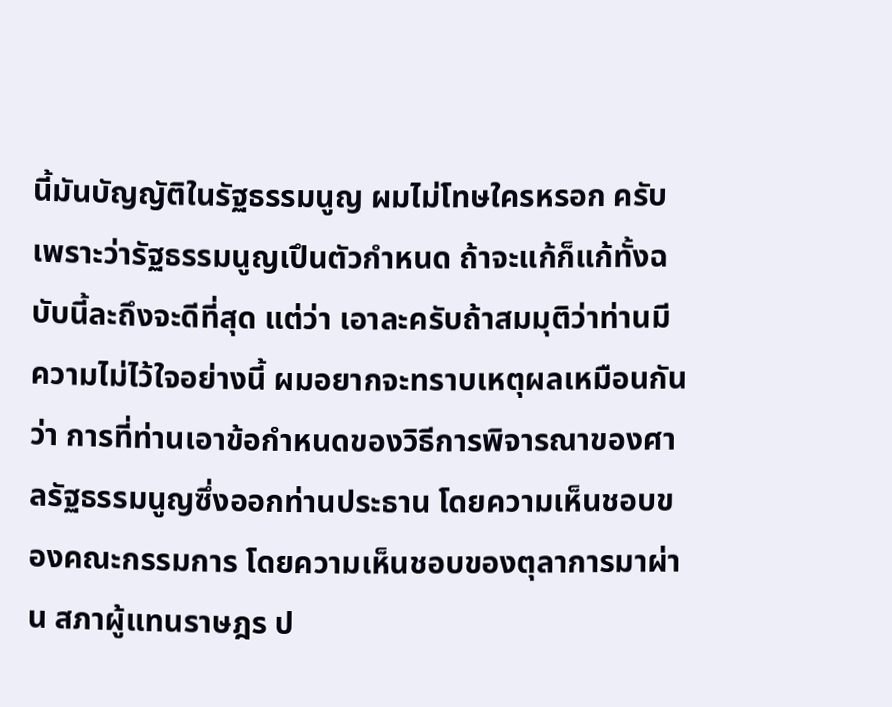นี้มันบัญญัติในรัฐธรรมนูญ ผมไม่โทษใครหรอก ครับ เพราะว่ารัฐธรรมนูญเปึนตัวกําหนด ถ้าจะแก้ก็แก้ทั้งฉบับนี้ละถึงจะดีที่สุด แต่ว่า เอาละครับถ้าสมมุติว่าท่านมีความไม่ไว้ใจอย่างนี้ ผมอยากจะทราบเหตุผลเหมือนกันว่า การที่ท่านเอาข้อกําหนดของวิธีการพิจารณาของศาลรัฐธรรมนูญซึ่งออกท่านประธาน โดยความเห็นชอบของคณะกรรมการ โดยความเห็นชอบของตุลาการมาผ่าน สภาผู้แทนราษฎร ป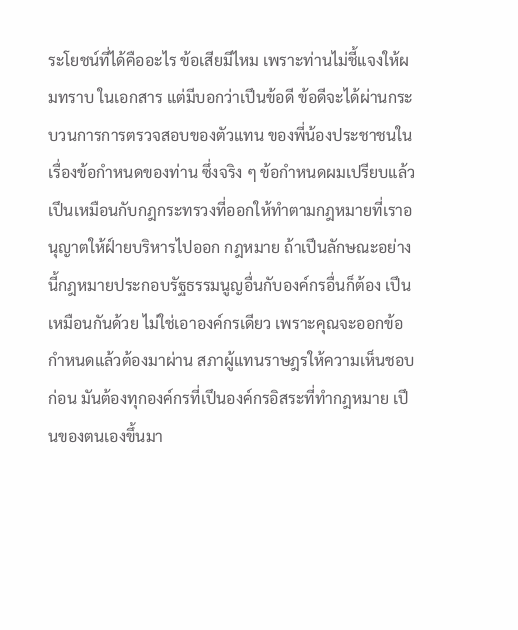ระโยชน์ที่ได้คืออะไร ข้อเสียมีไหม เพราะท่านไม่ชี้แจงให้ผมทราบ ในเอกสาร แต่มีบอกว่าเปึนข้อดี ข้อดีจะได้ผ่านกระบวนการการตรวจสอบของตัวแทน ของพี่น้องประชาชนในเรื่องข้อกําหนดของท่าน ซึ่งจริง ๆ ข้อกําหนดผมเปรียบแล้ว เปึนเหมือนกับกฎกระทรวงที่ออกให้ทําตามกฎหมายที่เราอนุญาตให้ฝ์ายบริหารไปออก กฎหมาย ถ้าเปึนลักษณะอย่างนี้กฎหมายประกอบรัฐธรรมนูญอื่นกับองค์กรอื่นก็ต้อง เปึนเหมือนกันด้วย ไม่ใช่เอาองค์กรเดียว เพราะคุณจะออกข้อกําหนดแล้วต้องมาผ่าน สภาผู้แทนราษฎรให้ความเห็นชอบก่อน มันต้องทุกองค์กรที่เปึนองค์กรอิสระที่ทํากฎหมาย เปึนของตนเองขึ้นมา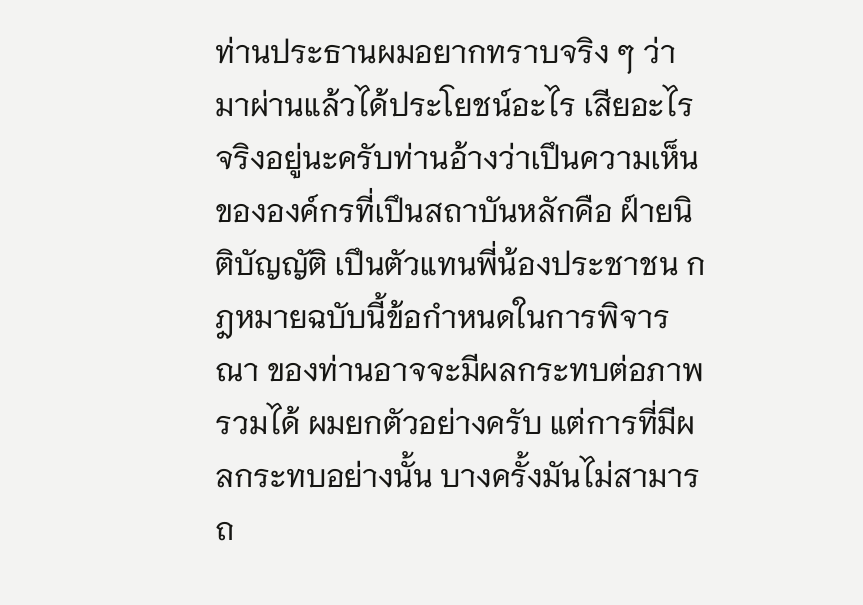ท่านประธานผมอยากทราบจริง ๆ ว่ามาผ่านแล้วได้ประโยชน์อะไร เสียอะไร จริงอยู่นะครับท่านอ้างว่าเปึนความเห็นขององค์กรที่เปึนสถาบันหลักคือ ฝ์ายนิติบัญญัติ เปึนตัวแทนพี่น้องประชาชน กฎหมายฉบับนี้ข้อกําหนดในการพิจารณา ของท่านอาจจะมีผลกระทบต่อภาพรวมได้ ผมยกตัวอย่างครับ แต่การที่มีผลกระทบอย่างนั้น บางครั้งมันไม่สามารถ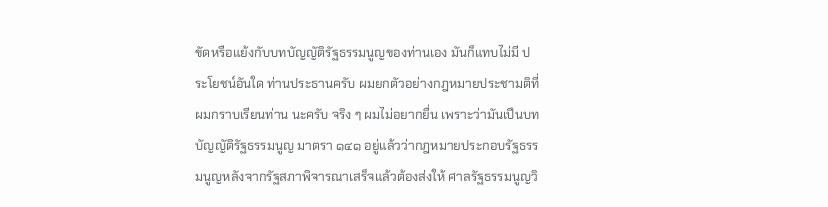ขัดหรือแย้งกับบทบัญญัติรัฐธรรมนูญของท่านเอง มันก็แทบไม่มี ประโยชน์อันใด ท่านประธานครับ ผมยกตัวอย่างกฎหมายประชามติที่ผมกราบเรียนท่าน นะครับ จริง ๆ ผมไม่อยากยื่น เพราะว่ามันเปึนบทบัญญัติรัฐธรรมนูญ มาตรา ๑๔๑ อยู่แล้วว่ากฎหมายประกอบรัฐธรรมนูญหลังจากรัฐสภาพิจารณาเสร็จแล้วต้องส่งให้ ศาลรัฐธรรมนูญวิ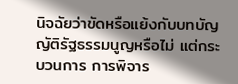นิจฉัยว่าขัดหรือแย้งกับบทบัญญัติรัฐธรรมนูญหรือไม่ แต่กระบวนการ การพิจาร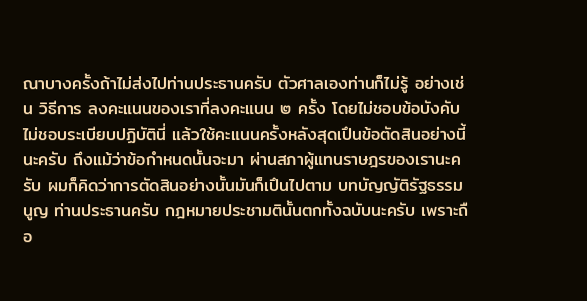ณาบางครั้งถ้าไม่ส่งไปท่านประธานครับ ตัวศาลเองท่านก็ไม่รู้ อย่างเช่น วิธีการ ลงคะแนนของเราที่ลงคะแนน ๒ ครั้ง โดยไม่ชอบข้อบังคับ ไม่ชอบระเบียบปฏิบัตินี่ แล้วใช้คะแนนครั้งหลังสุดเปึนข้อตัดสินอย่างนี้นะครับ ถึงแม้ว่าข้อกําหนดนั้นจะมา ผ่านสภาผู้แทนราษฎรของเรานะครับ ผมก็คิดว่าการตัดสินอย่างนั้นมันก็เปึนไปตาม บทบัญญัติรัฐธรรมนูญ ท่านประธานครับ กฎหมายประชามตินั้นตกทั้งฉบับนะครับ เพราะถือ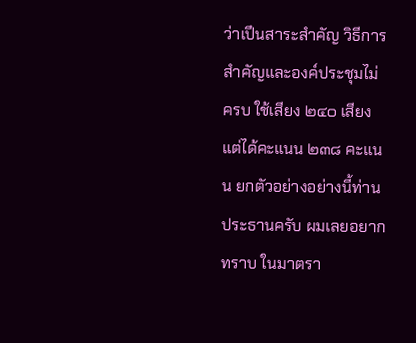ว่าเปึนสาระสําคัญ วิธีการสําคัญและองค์ประชุมไม่ครบ ใช้เสียง ๒๔๐ เสียง แต่ได้คะแนน ๒๓๘ คะแนน ยกตัวอย่างอย่างนี้ท่านประธานครับ ผมเลยอยากทราบ ในมาตรา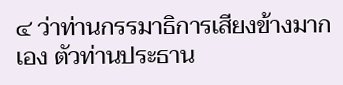๔ ว่าท่านกรรมาธิการเสียงข้างมากเอง ตัวท่านประธาน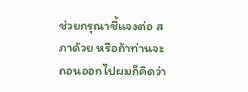ช่วยกรุณาชี้แจงต่อ สภาด้วย หรือถ้าท่านจะถอนออกไปผมก็คิดว่า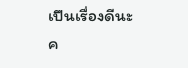เปึนเรื่องดีนะค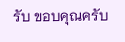รับ ขอบคุณครับ